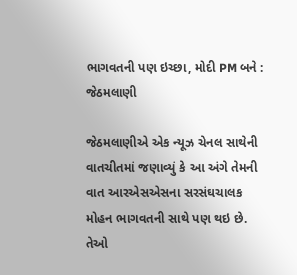ભાગવતની પણ ઇચ્છા, મોદી PM બને : જેઠમલાણી

જેઠમલાણીએ એક ન્યૂઝ ચેનલ સાથેની વાતચીતમાં જણાવ્યું કે આ અંગે તેમની વાત આરએસએસના સરસંઘચાલક મોહન ભાગવતની સાથે પણ થઇ છે. તેઓ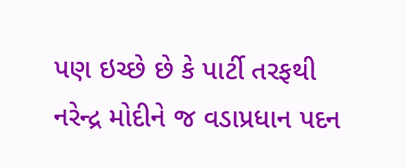પણ ઇચ્છે છે કે પાર્ટી તરફથી નરેન્દ્ર મોદીને જ વડાપ્રધાન પદન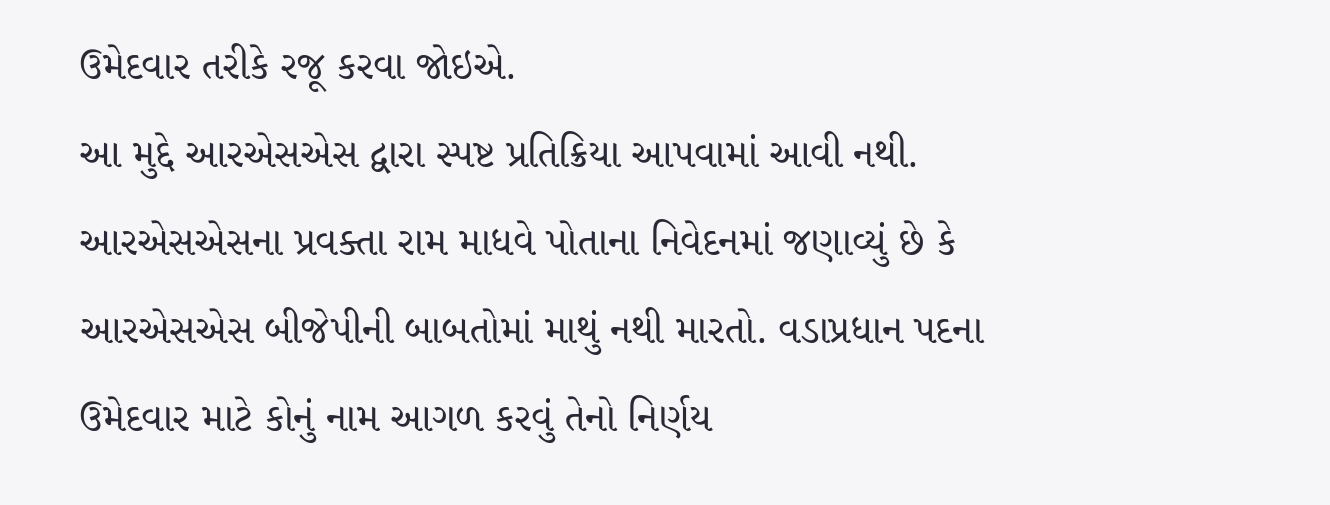ઉમેદવાર તરીકે રજૂ કરવા જોઇએ.
આ મુદ્દે આરએસએસ દ્વારા સ્પષ્ટ પ્રતિક્રિયા આપવામાં આવી નથી. આરએસએસના પ્રવક્તા રામ માધવે પોતાના નિવેદનમાં જણાવ્યું છે કે આરએસએસ બીજેપીની બાબતોમાં માથું નથી મારતો. વડાપ્રધાન પદના ઉમેદવાર માટે કોનું નામ આગળ કરવું તેનો નિર્ણય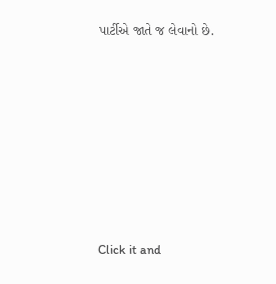પાર્ટીએ જાતે જ લેવાનો છે.












Click it and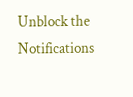Unblock the Notifications